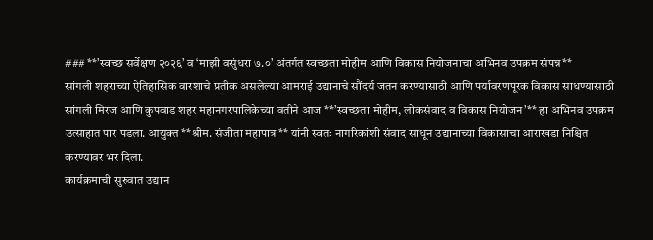### **’स्वच्छ सर्वेक्षण २०२६’ व ‘माझी वसुंधरा ७.०’ अंतर्गत स्वच्छता मोहीम आणि विकास नियोजनाचा अभिनव उपक्रम संपन्न**
सांगली शहराच्या ऐतिहासिक वारशाचे प्रतीक असलेल्या आमराई उद्यानाचे सौंदर्य जतन करण्यासाठी आणि पर्यावरणपूरक विकास साधण्यासाठी सांगली मिरज आणि कुपवाड शहर महानगरपालिकेच्या वतीने आज **’स्वच्छता मोहीम, लोकसंवाद व विकास नियोजन’** हा अभिनव उपक्रम उत्साहात पार पडला. आयुक्त **श्रीम. संजीता महापात्र** यांनी स्वतः नागरिकांशी संवाद साधून उद्यानाच्या विकासाचा आराखडा निश्चित करण्यावर भर दिला.
कार्यक्रमाची सुरुवात उद्यान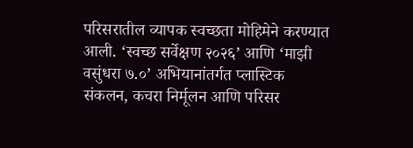परिसरातील व्यापक स्वच्छता मोहिमेने करण्यात आली. ‘स्वच्छ सर्वेक्षण २०२६’ आणि ‘माझी वसुंधरा ७.०’ अभियानांतर्गत प्लास्टिक संकलन, कचरा निर्मूलन आणि परिसर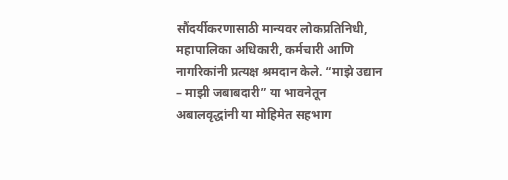सौंदर्यीकरणासाठी मान्यवर लोकप्रतिनिधी, महापालिका अधिकारी, कर्मचारी आणि नागरिकांनी प्रत्यक्ष श्रमदान केले. “माझे उद्यान – माझी जबाबदारी” या भावनेतून अबालवृद्धांनी या मोहिमेत सहभाग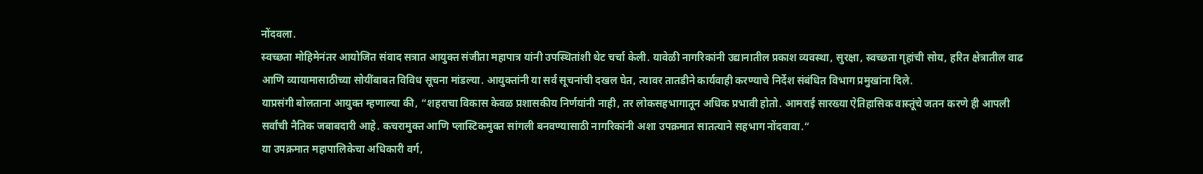नोंदवला.
स्वच्छता मोहिमेनंतर आयोजित संवाद सत्रात आयुक्त संजीता महापात्र यांनी उपस्थितांशी थेट चर्चा केली. यावेळी नागरिकांनी उद्यानातील प्रकाश व्यवस्था, सुरक्षा, स्वच्छता गृहांची सोय, हरित क्षेत्रातील वाढ आणि व्यायामासाठीच्या सोयींबाबत विविध सूचना मांडल्या. आयुक्तांनी या सर्व सूचनांची दखल घेत, त्यावर तातडीने कार्यवाही करण्याचे निर्देश संबंधित विभाग प्रमुखांना दिले.
याप्रसंगी बोलताना आयुक्त म्हणाल्या की, “शहराचा विकास केवळ प्रशासकीय निर्णयांनी नाही, तर लोकसहभागातून अधिक प्रभावी होतो. आमराई सारख्या ऐतिहासिक वास्तूंचे जतन करणे ही आपली सर्वांची नैतिक जबाबदारी आहे. कचरामुक्त आणि प्लास्टिकमुक्त सांगली बनवण्यासाठी नागरिकांनी अशा उपक्रमात सातत्याने सहभाग नोंदवावा.”
या उपक्रमात महापालिकेचा अधिकारी वर्ग,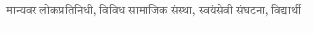मान्यवर लोकप्रतिनिधी, विविध सामाजिक संस्था, स्वयंसेवी संघटना, विद्यार्थी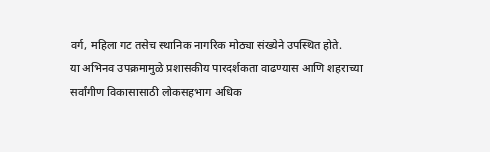वर्ग, महिला गट तसेच स्थानिक नागरिक मोठ्या संख्येने उपस्थित होते.
या अभिनव उपक्रमामुळे प्रशासकीय पारदर्शकता वाढण्यास आणि शहराच्या सर्वांगीण विकासासाठी लोकसहभाग अधिक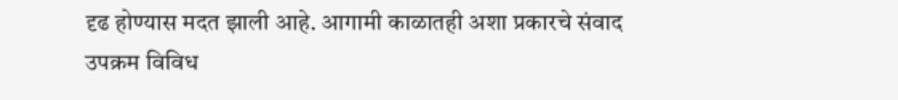दृढ होण्यास मदत झाली आहे. आगामी काळातही अशा प्रकारचे संवाद उपक्रम विविध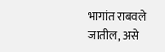भागांत राबवले जातील, असे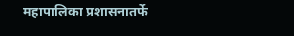महापालिका प्रशासनातर्फे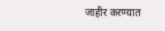जाहीर करण्यात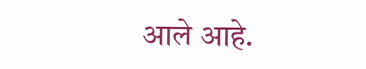आले आहे.